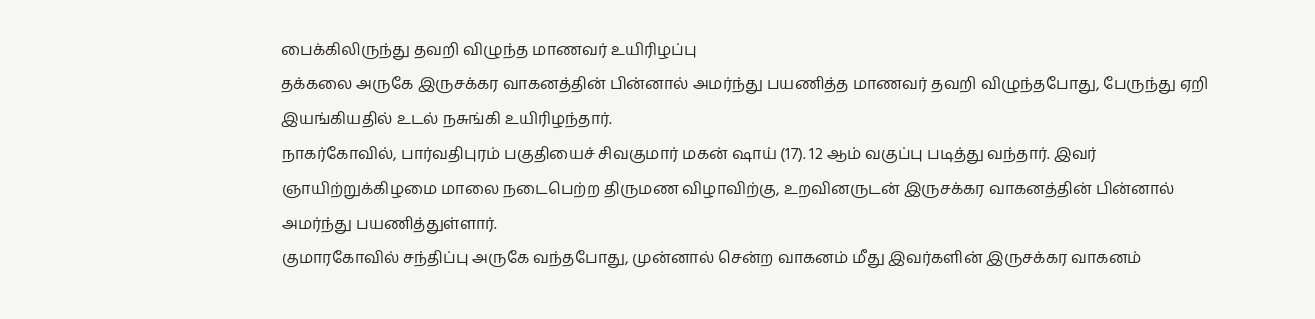பைக்கிலிருந்து தவறி விழுந்த மாணவர் உயிரிழப்பு
தக்கலை அருகே இருசக்கர வாகனத்தின் பின்னால் அமர்ந்து பயணித்த மாணவர் தவறி விழுந்தபோது, பேருந்து ஏறி இயங்கியதில் உடல் நசுங்கி உயிரிழந்தார்.
நாகர்கோவில், பார்வதிபுரம் பகுதியைச் சிவகுமார் மகன் ஷாய் (17). 12 ஆம் வகுப்பு படித்து வந்தார். இவர் ஞாயிற்றுக்கிழமை மாலை நடைபெற்ற திருமண விழாவிற்கு, உறவினருடன் இருசக்கர வாகனத்தின் பின்னால் அமர்ந்து பயணித்துள்ளார்.
குமாரகோவில் சந்திப்பு அருகே வந்தபோது, முன்னால் சென்ற வாகனம் மீது இவர்களின் இருசக்கர வாகனம்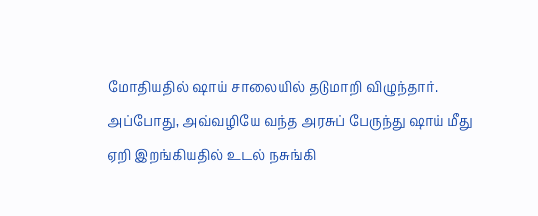மோதியதில் ஷாய் சாலையில் தடுமாறி விழுந்தார். அப்போது, அவ்வழியே வந்த அரசுப் பேருந்து ஷாய் மீது ஏறி இறங்கியதில் உடல் நசுங்கி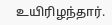உயிரிழந்தார்.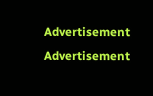Advertisement
Advertisement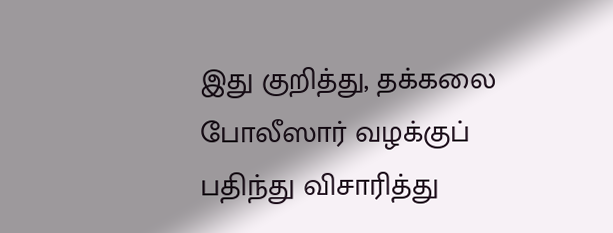இது குறித்து, தக்கலை போலீஸார் வழக்குப் பதிந்து விசாரித்து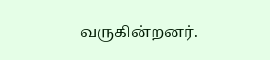வருகின்றனர்.